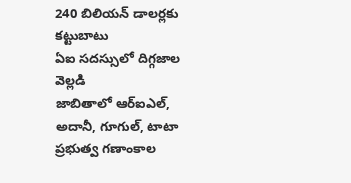240 బిలియన్ డాలర్లకు కట్టుబాటు
ఏఐ సదస్సులో దిగ్గజాల వెల్లడి
జాబితాలో ఆర్ఐఎల్, అదానీ, గూగుల్, టాటా
ప్రభుత్వ గణాంకాల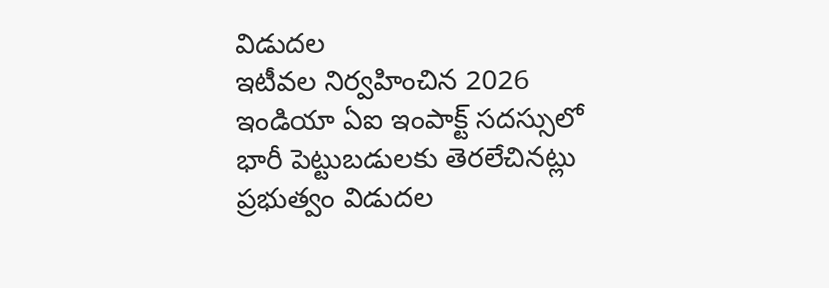విడుదల
ఇటీవల నిర్వహించిన 2026 ఇండియా ఏఐ ఇంపాక్ట్ సదస్సులో భారీ పెట్టుబడులకు తెరలేచినట్లు ప్రభుత్వం విడుదల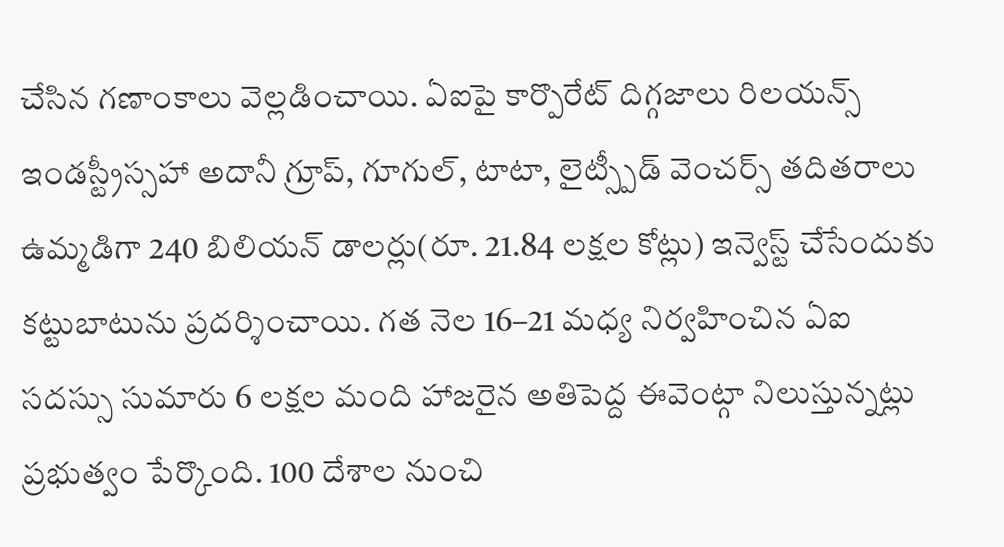చేసిన గణాంకాలు వెల్లడించాయి. ఏఐపై కార్పొరేట్ దిగ్గజాలు రిలయన్స్ ఇండస్ట్రీస్సహా అదానీ గ్రూప్, గూగుల్, టాటా, లైట్స్పీడ్ వెంచర్స్ తదితరాలు ఉమ్మడిగా 240 బిలియన్ డాలర్లు(రూ. 21.84 లక్షల కోట్లు) ఇన్వెస్ట్ చేసేందుకు కట్టుబాటును ప్రదర్శించాయి. గత నెల 16–21 మధ్య నిర్వహించిన ఏఐ సదస్సు సుమారు 6 లక్షల మంది హాజరైన అతిపెద్ద ఈవెంట్గా నిలుస్తున్నట్లు ప్రభుత్వం పేర్కొంది. 100 దేశాల నుంచి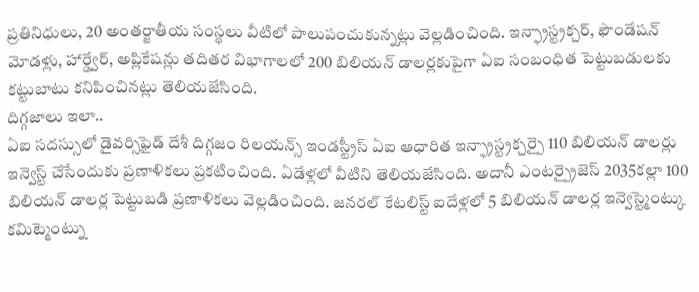ప్రతినిధులు, 20 అంతర్జాతీయ సంస్థలు వీటిలో పాలుపంచుకున్నట్లు వెల్లడించింది. ఇన్ఫ్రాస్ట్రక్చర్, ఫౌండేషన్ మోడళ్లు, హార్డ్వేర్, అప్లికేషన్లు తదితర విభాగాలలో 200 బిలియన్ డాలర్లకుపైగా ఏఐ సంబంధిత పెట్టుబడులకు కట్టుబాటు కనిపించినట్లు తెలియజేసింది.
దిగ్గజాలు ఇలా..
ఏఐ సదస్సులో డైవర్సిఫైడ్ దేశీ దిగ్గజం రిలయన్స్ ఇండస్ట్రీస్ ఏఐ ఆధారిత ఇన్ఫ్రాస్ట్రక్చర్పై 110 బిలియన్ డాలర్లు ఇన్వెస్ట్ చేసేందుకు ప్రణాళికలు ప్రకటించింది. ఏడేళ్లలో వీటిని తెలియజేసింది. అదానీ ఎంటర్ప్రైజెస్ 2035కల్లా 100 బిలియన్ డాలర్ల పెట్టుబడి ప్రణాళికలు వెల్లడించింది. జనరల్ కేటలిస్ట్ ఐదేళ్లలో 5 బిలియన్ డాలర్ల ఇన్వెస్ట్మెంట్కు కమిట్మెంట్ను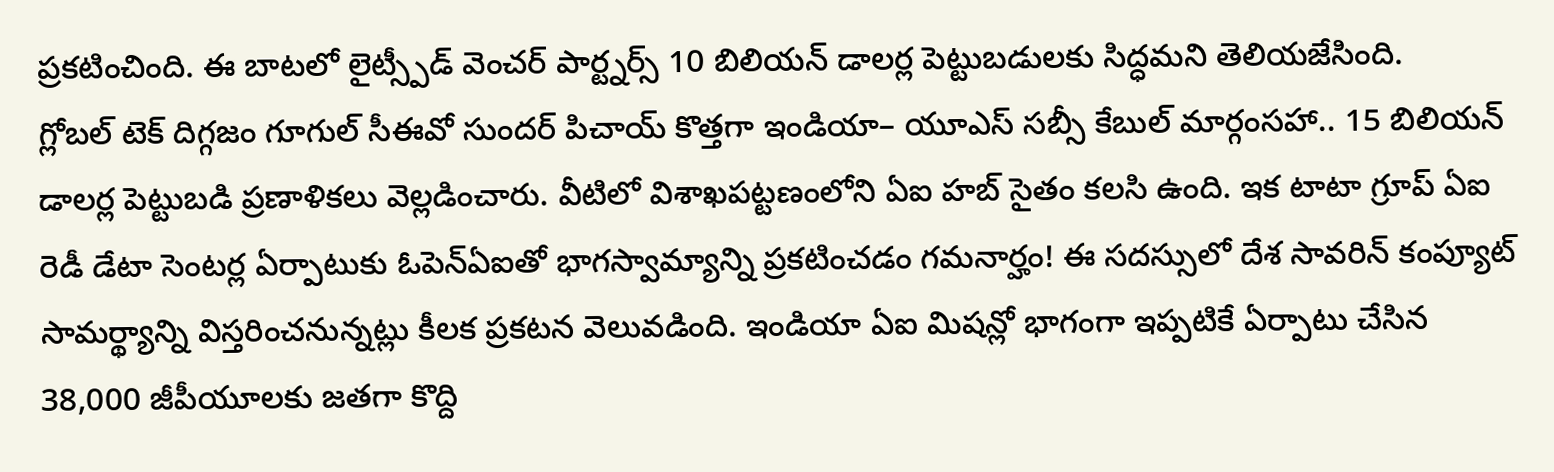ప్రకటించింది. ఈ బాటలో లైట్స్పీడ్ వెంచర్ పార్ట్నర్స్ 10 బిలియన్ డాలర్ల పెట్టుబడులకు సిద్ధమని తెలియజేసింది.
గ్లోబల్ టెక్ దిగ్గజం గూగుల్ సీఈవో సుందర్ పిచాయ్ కొత్తగా ఇండియా– యూఎస్ సబ్సీ కేబుల్ మార్గంసహా.. 15 బిలియన్ డాలర్ల పెట్టుబడి ప్రణాళికలు వెల్లడించారు. వీటిలో విశాఖపట్టణంలోని ఏఐ హబ్ సైతం కలసి ఉంది. ఇక టాటా గ్రూప్ ఏఐ రెడీ డేటా సెంటర్ల ఏర్పాటుకు ఓపెన్ఏఐతో భాగస్వామ్యాన్ని ప్రకటించడం గమనార్హం! ఈ సదస్సులో దేశ సావరిన్ కంప్యూట్ సామర్థ్యాన్ని విస్తరించనున్నట్లు కీలక ప్రకటన వెలువడింది. ఇండియా ఏఐ మిషన్లో భాగంగా ఇప్పటికే ఏర్పాటు చేసిన 38,000 జీపీయూలకు జతగా కొద్ది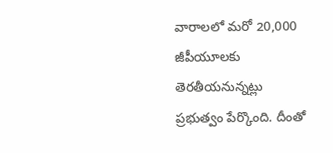వారాలలో మరో 20,000 జీపీయూలకు తెరతీయనున్నట్లు ప్రభుత్వం పేర్కొంది. దీంతో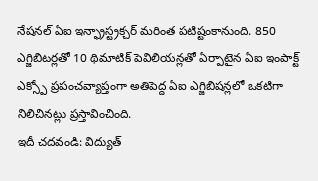నేషనల్ ఏఐ ఇన్ఫ్రాస్ట్రక్చర్ మరింత పటిష్టంకానుంది. 850 ఎగ్జిబిటర్లతో 10 థిమాటిక్ పెవిలియన్లతో ఏర్పాటైన ఏఐ ఇంపాక్ట్ ఎక్స్పో ప్రపంచవ్యాప్తంగా అతిపెద్ద ఏఐ ఎగ్జిబిషన్లలో ఒకటిగా నిలిచినట్లు ప్రస్తావించింది.
ఇదీ చదవండి: విద్యుత్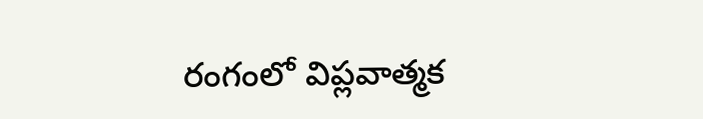రంగంలో విప్లవాత్మక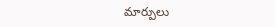మార్పులు